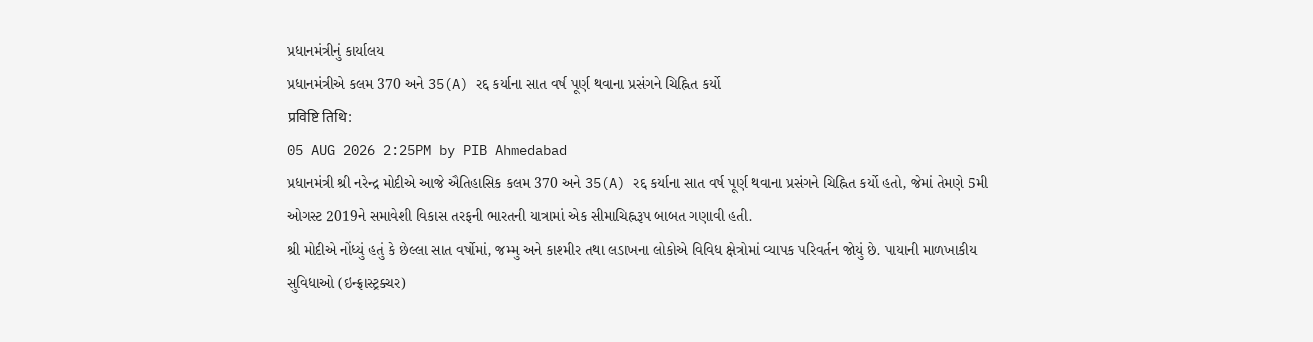પ્રધાનમંત્રીનું કાર્યાલય
પ્રધાનમંત્રીએ કલમ 370 અને 35(A) રદ્દ કર્યાના સાત વર્ષ પૂર્ણ થવાના પ્રસંગને ચિહ્નિત કર્યો
प्रविष्टि तिथि:
05 AUG 2026 2:25PM by PIB Ahmedabad
પ્રધાનમંત્રી શ્રી નરેન્દ્ર મોદીએ આજે ઐતિહાસિક કલમ 370 અને 35(A) રદ્દ કર્યાના સાત વર્ષ પૂર્ણ થવાના પ્રસંગને ચિહ્નિત કર્યો હતો, જેમાં તેમણે 5મી ઓગસ્ટ 2019ને સમાવેશી વિકાસ તરફની ભારતની યાત્રામાં એક સીમાચિહ્નરૂપ બાબત ગણાવી હતી.
શ્રી મોદીએ નોંધ્યું હતું કે છેલ્લા સાત વર્ષોમાં, જમ્મુ અને કાશ્મીર તથા લડાખના લોકોએ વિવિધ ક્ષેત્રોમાં વ્યાપક પરિવર્તન જોયું છે. પાયાની માળખાકીય સુવિધાઓ (ઇન્ફ્રાસ્ટ્રક્ચર)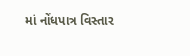માં નોંધપાત્ર વિસ્તાર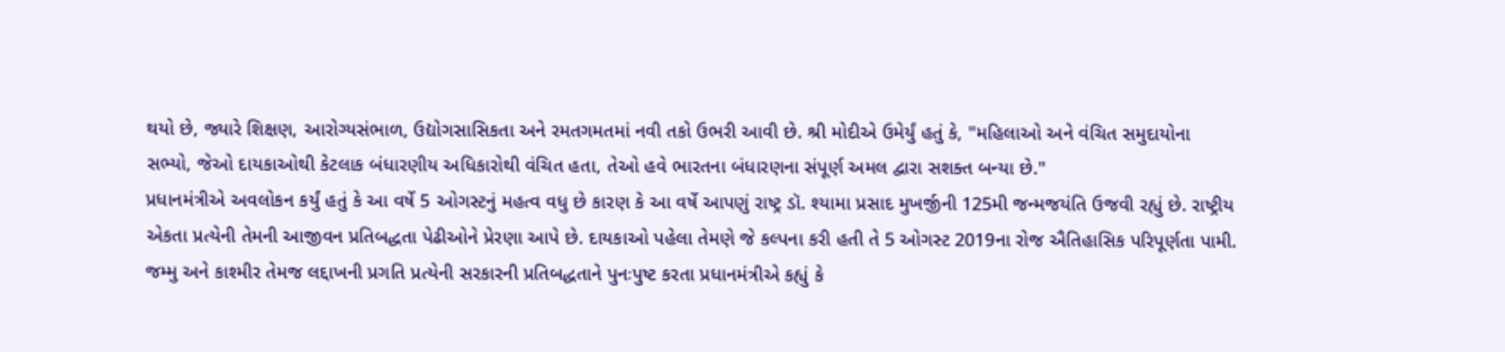થયો છે, જ્યારે શિક્ષણ, આરોગ્યસંભાળ, ઉદ્યોગસાસિકતા અને રમતગમતમાં નવી તકો ઉભરી આવી છે. શ્રી મોદીએ ઉમેર્યું હતું કે, "મહિલાઓ અને વંચિત સમુદાયોના સભ્યો, જેઓ દાયકાઓથી કેટલાક બંધારણીય અધિકારોથી વંચિત હતા, તેઓ હવે ભારતના બંધારણના સંપૂર્ણ અમલ દ્વારા સશક્ત બન્યા છે."
પ્રધાનમંત્રીએ અવલોકન કર્યું હતું કે આ વર્ષે 5 ઓગસ્ટનું મહત્વ વધુ છે કારણ કે આ વર્ષે આપણું રાષ્ટ્ર ડૉ. શ્યામા પ્રસાદ મુખર્જીની 125મી જન્મજયંતિ ઉજવી રહ્યું છે. રાષ્ટ્રીય એકતા પ્રત્યેની તેમની આજીવન પ્રતિબદ્ધતા પેઢીઓને પ્રેરણા આપે છે. દાયકાઓ પહેલા તેમણે જે કલ્પના કરી હતી તે 5 ઓગસ્ટ 2019ના રોજ ઐતિહાસિક પરિપૂર્ણતા પામી.
જમ્મુ અને કાશ્મીર તેમજ લદ્દાખની પ્રગતિ પ્રત્યેની સરકારની પ્રતિબદ્ધતાને પુનઃપુષ્ટ કરતા પ્રધાનમંત્રીએ કહ્યું કે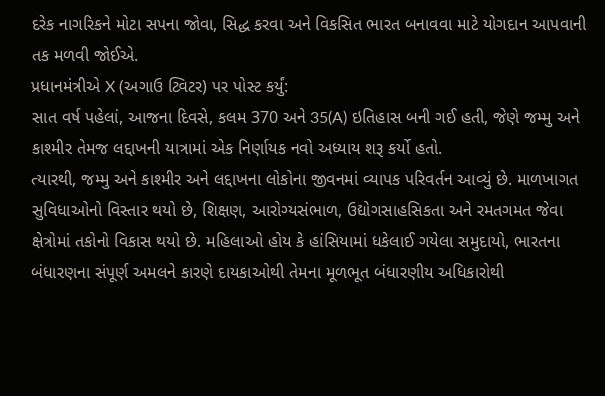દરેક નાગરિકને મોટા સપના જોવા, સિદ્ધ કરવા અને વિકસિત ભારત બનાવવા માટે યોગદાન આપવાની તક મળવી જોઈએ.
પ્રધાનમંત્રીએ X (અગાઉ ટ્વિટર) પર પોસ્ટ કર્યું:
સાત વર્ષ પહેલાં, આજના દિવસે, કલમ 370 અને 35(A) ઇતિહાસ બની ગઈ હતી, જેણે જમ્મુ અને કાશ્મીર તેમજ લદ્દાખની યાત્રામાં એક નિર્ણાયક નવો અધ્યાય શરૂ કર્યો હતો.
ત્યારથી, જમ્મુ અને કાશ્મીર અને લદ્દાખના લોકોના જીવનમાં વ્યાપક પરિવર્તન આવ્યું છે. માળખાગત સુવિધાઓનો વિસ્તાર થયો છે, શિક્ષણ, આરોગ્યસંભાળ, ઉદ્યોગસાહસિકતા અને રમતગમત જેવા ક્ષેત્રોમાં તકોનો વિકાસ થયો છે. મહિલાઓ હોય કે હાંસિયામાં ધકેલાઈ ગયેલા સમુદાયો, ભારતના બંધારણના સંપૂર્ણ અમલને કારણે દાયકાઓથી તેમના મૂળભૂત બંધારણીય અધિકારોથી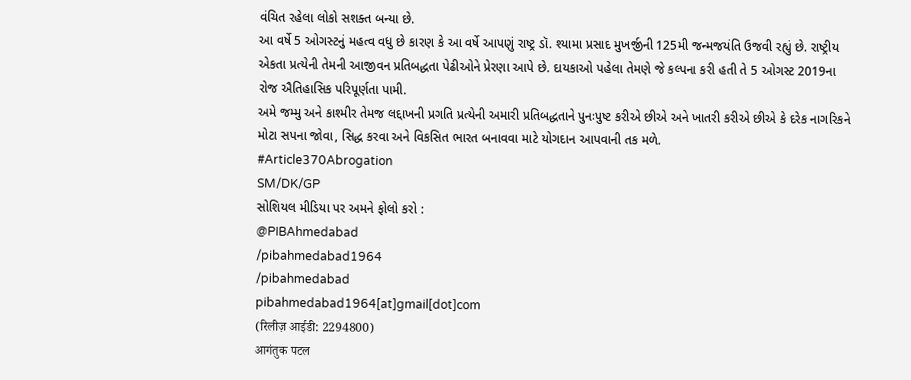વંચિત રહેલા લોકો સશક્ત બન્યા છે.
આ વર્ષે 5 ઓગસ્ટનું મહત્વ વધુ છે કારણ કે આ વર્ષે આપણું રાષ્ટ્ર ડૉ. શ્યામા પ્રસાદ મુખર્જીની 125મી જન્મજયંતિ ઉજવી રહ્યું છે. રાષ્ટ્રીય એકતા પ્રત્યેની તેમની આજીવન પ્રતિબદ્ધતા પેઢીઓને પ્રેરણા આપે છે. દાયકાઓ પહેલા તેમણે જે કલ્પના કરી હતી તે 5 ઓગસ્ટ 2019ના રોજ ઐતિહાસિક પરિપૂર્ણતા પામી.
અમે જમ્મુ અને કાશ્મીર તેમજ લદ્દાખની પ્રગતિ પ્રત્યેની અમારી પ્રતિબદ્ધતાને પુનઃપુષ્ટ કરીએ છીએ અને ખાતરી કરીએ છીએ કે દરેક નાગરિકને મોટા સપના જોવા, સિદ્ધ કરવા અને વિકસિત ભારત બનાવવા માટે યોગદાન આપવાની તક મળે.
#Article370Abrogation
SM/DK/GP
સોશિયલ મીડિયા પર અમને ફોલો કરો :
@PIBAhmedabad
/pibahmedabad1964
/pibahmedabad
pibahmedabad1964[at]gmail[dot]com
(रिलीज़ आईडी: 2294800)
आगंतुक पटल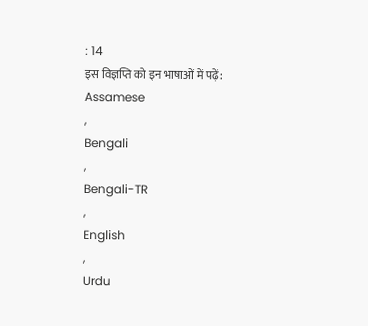: 14
इस विज्ञप्ति को इन भाषाओं में पढ़ें:
Assamese
,
Bengali
,
Bengali-TR
,
English
,
Urdu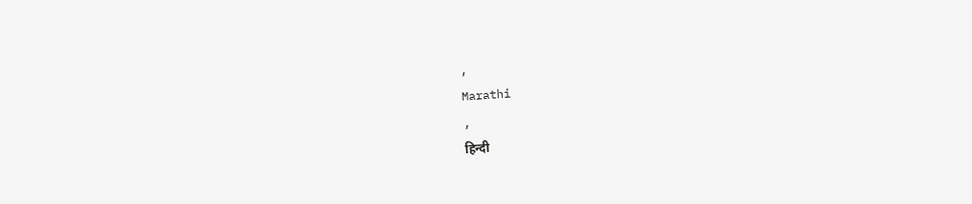,
Marathi
,
हिन्दी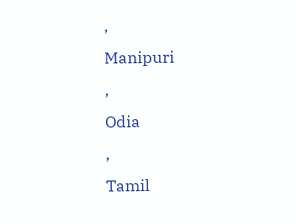,
Manipuri
,
Odia
,
Tamil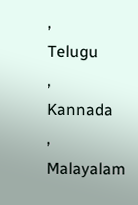,
Telugu
,
Kannada
,
Malayalam